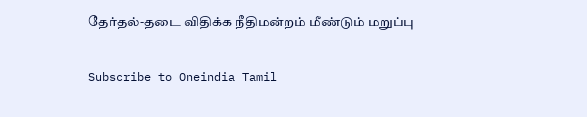தேர்தல்-தடை விதிக்க நீதிமன்றம் மீண்டும் மறுப்பு

Subscribe to Oneindia Tamil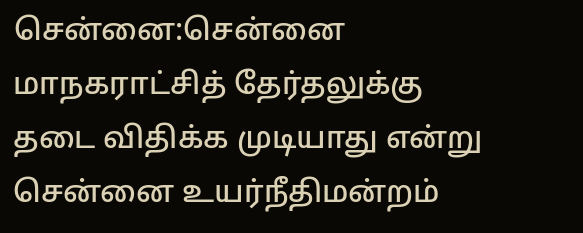சென்னை:சென்னை மாநகராட்சித் தேர்தலுக்கு தடை விதிக்க முடியாது என்று சென்னை உயர்நீதிமன்றம்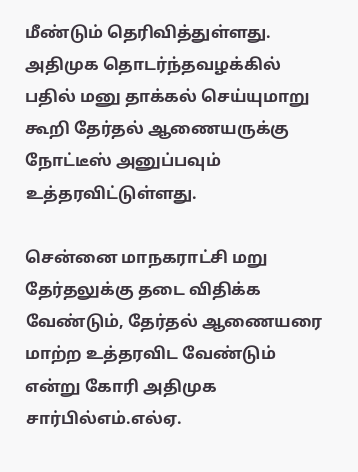மீண்டும் தெரிவித்துள்ளது. அதிமுக தொடர்ந்தவழக்கில் பதில் மனு தாக்கல் செய்யுமாறு கூறி தேர்தல் ஆணையருக்கு நோட்டீஸ் அனுப்பவும் உத்தரவிட்டுள்ளது.

சென்னை மாநகராட்சி மறு தேர்தலுக்கு தடை விதிக்க வேண்டும், தேர்தல் ஆணையரை மாற்ற உத்தரவிட வேண்டும் என்று கோரி அதிமுக சார்பில்எம்.எல்ஏ.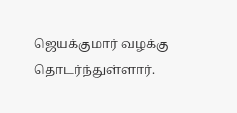ஜெயக்குமார் வழக்கு தொடர்ந்துள்ளார்.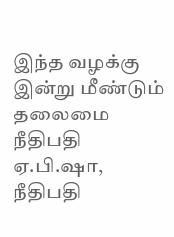இந்த வழக்கு இன்று மீண்டும் தலைமை நீதிபதி ஏ.பி.ஷா, நீதிபதி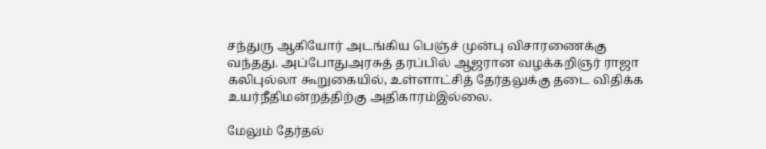சந்துரு ஆகியோர் அடங்கிய பெஞ்ச் முன்பு விசாரணைக்கு வந்தது. அப்போதுஅரசுத் தரப்பில் ஆஜரான வழக்கறிஞர் ராஜா கலிபுல்லா கூறுகையில், உள்ளாட்சித் தேர்தலுக்கு தடை விதிக்க உயர்நீதிமன்றத்திற்கு அதிகாரம்இல்லை.

மேலும் தேர்தல்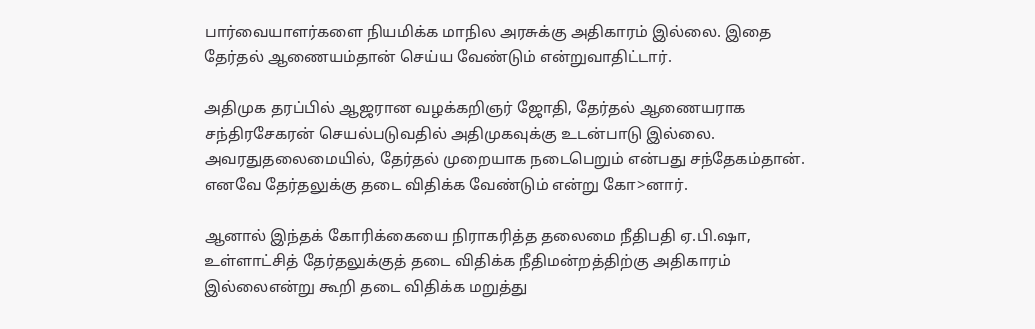பார்வையாளர்களை நியமிக்க மாநில அரசுக்கு அதிகாரம் இல்லை. இதை தேர்தல் ஆணையம்தான் செய்ய வேண்டும் என்றுவாதிட்டார்.

அதிமுக தரப்பில் ஆஜரான வழக்கறிஞர் ஜோதி, தேர்தல் ஆணையராக சந்திரசேகரன் செயல்படுவதில் அதிமுகவுக்கு உடன்பாடு இல்லை. அவரதுதலைமையில், தேர்தல் முறையாக நடைபெறும் என்பது சந்தேகம்தான். எனவே தேர்தலுக்கு தடை விதிக்க வேண்டும் என்று கோ>னார்.

ஆனால் இந்தக் கோரிக்கையை நிராகரித்த தலைமை நீதிபதி ஏ.பி.ஷா, உள்ளாட்சித் தேர்தலுக்குத் தடை விதிக்க நீதிமன்றத்திற்கு அதிகாரம் இல்லைஎன்று கூறி தடை விதிக்க மறுத்து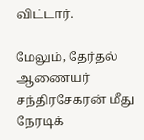விட்டார்.

மேலும், தேர்தல் ஆணையர் சந்திரசேகரன் மீது நேரடிக்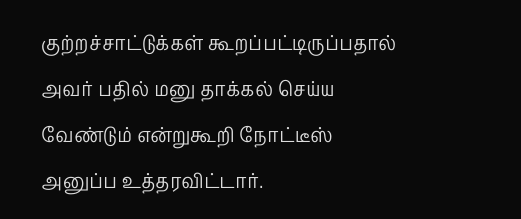குற்றச்சாட்டுக்கள் கூறப்பட்டிருப்பதால் அவர் பதில் மனு தாக்கல் செய்ய வேண்டும் என்றுகூறி நோட்டீஸ் அனுப்ப உத்தரவிட்டார்.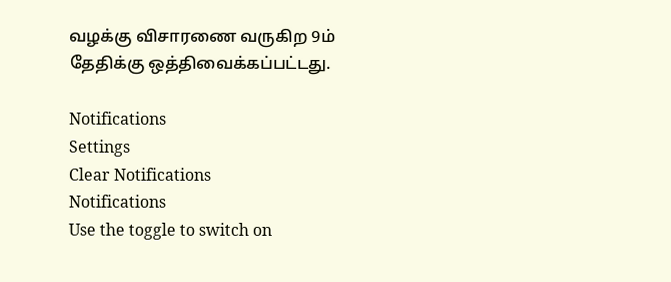வழக்கு விசாரணை வருகிற 9ம் தேதிக்கு ஒத்திவைக்கப்பட்டது.

Notifications
Settings
Clear Notifications
Notifications
Use the toggle to switch on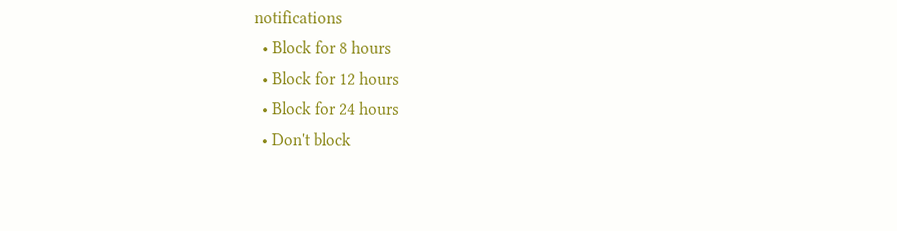notifications
  • Block for 8 hours
  • Block for 12 hours
  • Block for 24 hours
  • Don't block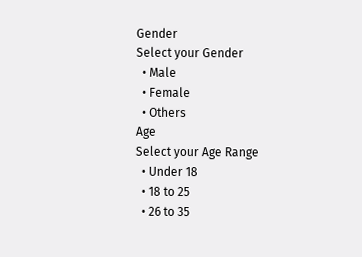Gender
Select your Gender
  • Male
  • Female
  • Others
Age
Select your Age Range
  • Under 18
  • 18 to 25
  • 26 to 35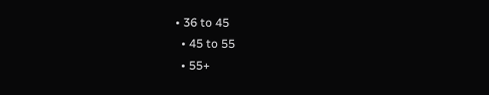• 36 to 45
  • 45 to 55
  • 55+